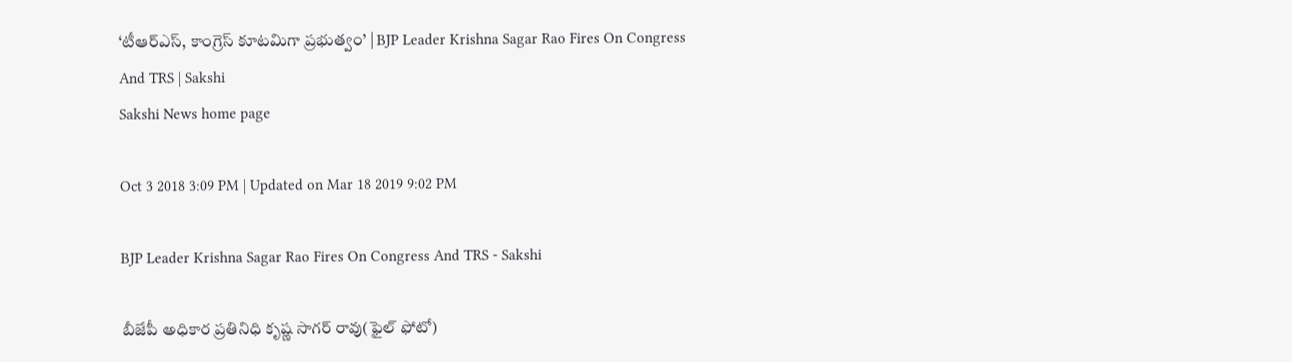‘టీఆర్‌ఎస్‌, కాంగ్రెస్‌ కూటమిగా ప్రభుత్వం’ | BJP Leader Krishna Sagar Rao Fires On Congress And TRS | Sakshi
Sakshi News home page

Oct 3 2018 3:09 PM | Updated on Mar 18 2019 9:02 PM

BJP Leader Krishna Sagar Rao Fires On Congress And TRS - Sakshi

బీజేపీ అధికార ప్రతినిధి కృష్ణ సాగర్‌ రావు(ఫైల్‌ ఫోటో)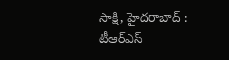సాక్షి, హైదరాబాద్ : టీఆర్‌ఎస్‌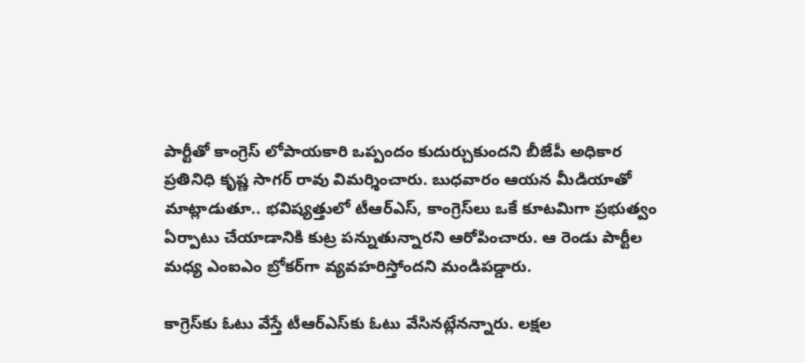పార్టీతో కాంగ్రెస్‌ లోపాయకారి ఒప్పందం కుదుర్చుకుందని బీజేపీ అధికార ప్రతినిధి కృష్ణ సాగర్‌ రావు విమర్శించారు. బుధవారం ఆయన మీడియాతో మాట్లాడుతూ.. భవిష్యత్తులో టీఆర్‌ఎస్‌, కాంగ్రెస్‌లు ఒకే కూటమిగా ప్రభుత్వం ఏర్పాటు చేయాడానికి కుట్ర పన్నుతున్నారని ఆరోపించారు. ఆ రెండు పార్టీల మధ్య ఎంఐఎం బ్రోకర్‌గా వ్యవహరిస్తోందని మండిపడ్డారు.

కాగ్రెస్‌కు ఓటు వేస్తే టీఆర్‌ఎస్‌కు ఓటు వేసినట్లేనన్నారు. లక్షల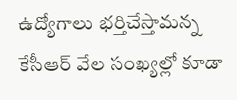ఉద్యోగాలు భర్తిచేస్తామన్న కేసీఆర్‌ వేల సంఖ్యల్లో కూడా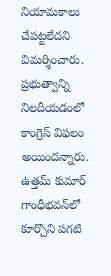నియామకాలు చేపట్టలేదని విమర్శించారు. ప్రభుత్వాన్ని నిలదీయడంలో కాంగ్రెస్‌ విఫలం అయిందన్నారు. ఉత్తమ్‌ కుమార్‌ గాంధీభవన్‌లో కూర్చొని పగటి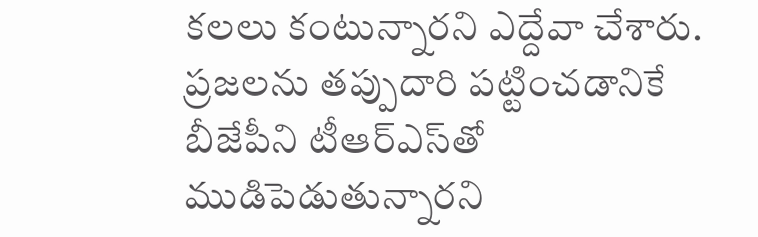కలలు కంటున్నారని ఎద్దేవా చేశారు. ప్రజలను తప్పుదారి పట్టించడానికే బీజేపీని టీఆర్ఎస్‌తో ముడిపెడుతున్నారని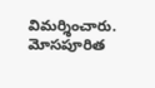విమర్శించారు. మోసపూరిత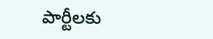పార్టీలకు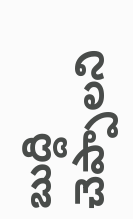బుద్ది చెప్పాలని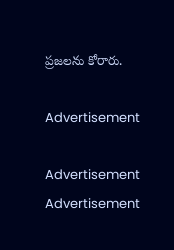ప్రజలను కోరారు.

Advertisement

Advertisement
Advertisement